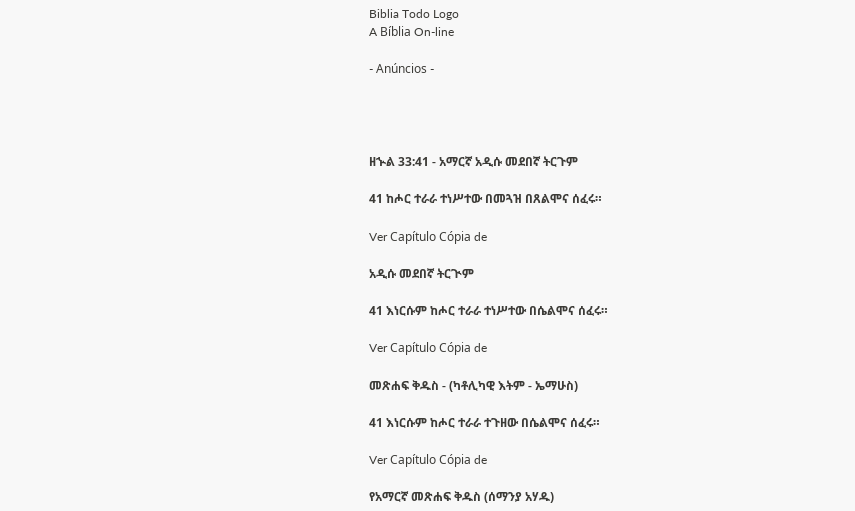Biblia Todo Logo
A Bíblia On-line

- Anúncios -




ዘኍል 33:41 - አማርኛ አዲሱ መደበኛ ትርጉም

41 ከሖር ተራራ ተነሥተው በመጓዝ በጸልሞና ሰፈሩ።

Ver Capítulo Cópia de

አዲሱ መደበኛ ትርጒም

41 እነርሱም ከሖር ተራራ ተነሥተው በሴልሞና ሰፈሩ።

Ver Capítulo Cópia de

መጽሐፍ ቅዱስ - (ካቶሊካዊ እትም - ኤማሁስ)

41 እነርሱም ከሖር ተራራ ተጉዘው በሴልሞና ሰፈሩ።

Ver Capítulo Cópia de

የአማርኛ መጽሐፍ ቅዱስ (ሰማንያ አሃዱ)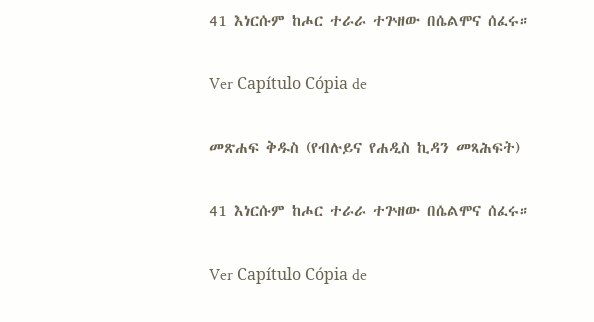41 እነርሱም ከሖር ተራራ ተጕዘው በሴልሞና ሰፈሩ።

Ver Capítulo Cópia de

መጽሐፍ ቅዱስ (የብሉይና የሐዲስ ኪዳን መጻሕፍት)

41 እነርሱም ከሖር ተራራ ተጕዘው በሴልሞና ሰፈሩ።

Ver Capítulo Cópia de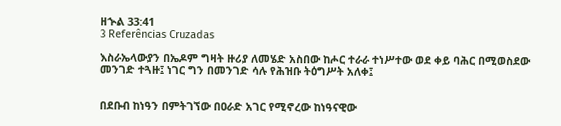ዘኍል 33:41
3 Referências Cruzadas

እስራኤላውያን በኤዶም ግዛት ዙሪያ ለመሄድ አስበው ከሖር ተራራ ተነሥተው ወደ ቀይ ባሕር በሚወስደው መንገድ ተጓዙ፤ ነገር ግን በመንገድ ሳሉ የሕዝቡ ትዕግሥት አለቀ፤


በደቡብ ከነዓን በምትገኘው በዐራድ አገር የሚኖረው ከነዓናዊው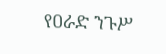የዐራድ ንጉሥ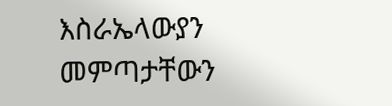እስራኤላውያን መምጣታቸውን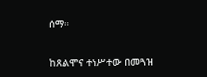ሰማ።


ከጸልሞና ተነሥተው በመጓዝ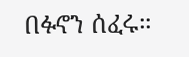በፉኖን ሰፈሩ።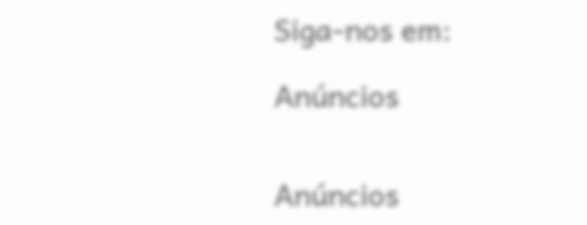Siga-nos em:

Anúncios


Anúncios